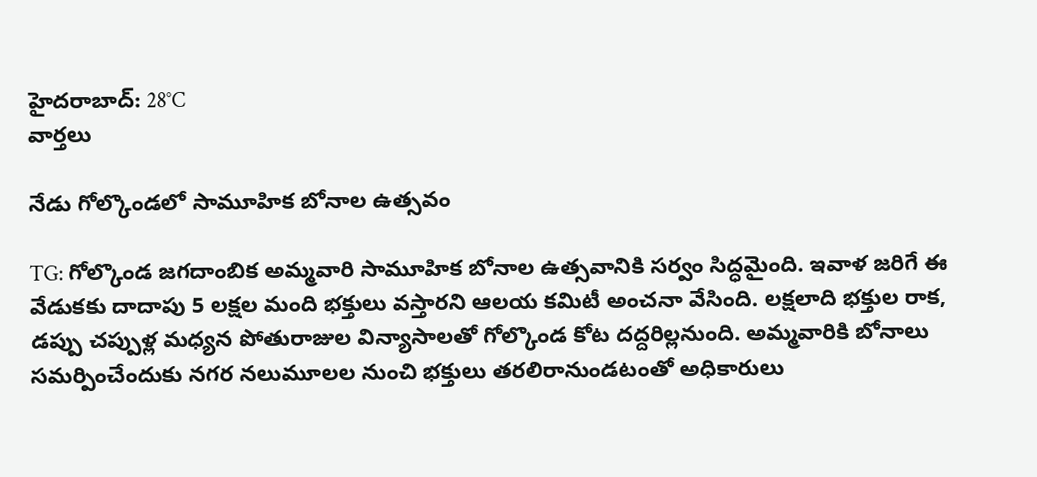హైదరాబాద్: 28°C
వార్తలు

నేడు గోల్కొండలో సామూహిక బోనాల ఉత్సవం

TG: గోల్కొండ జగదాంబిక అమ్మవారి సామూహిక బోనాల ఉత్సవానికి సర్వం సిద్ధమైంది. ఇవాళ జరిగే ఈ వేడుకకు దాదాపు 5 లక్షల మంది భక్తులు వస్తారని ఆలయ కమిటీ అంచనా వేసింది. లక్షలాది భక్తుల రాక, డప్పు చప్పుళ్ల మధ్యన పోతురాజుల విన్యాసాలతో గోల్కొండ కోట దద్దరిల్లనుంది. అమ్మవారికి బోనాలు సమర్పించేందుకు నగర నలుమూలల నుంచి భక్తులు తరలిరానుండటంతో అధికారులు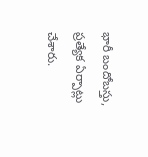భారీ బందోబస్తు, ప్రత్యేక ఏర్పాట్లు చేశారు.